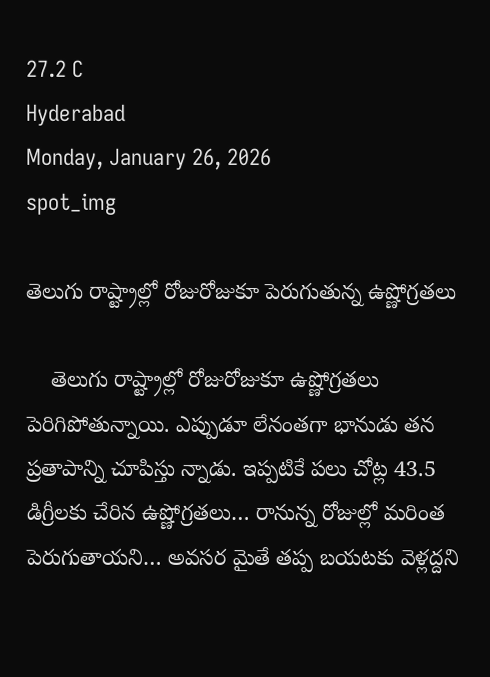27.2 C
Hyderabad
Monday, January 26, 2026
spot_img

తెలుగు రాష్ట్రాల్లో రోజురోజుకూ పెరుగుతున్న ఉష్ణోగ్రతలు

    తెలుగు రాష్ట్రాల్లో రోజురోజుకూ ఉష్ణోగ్రతలు పెరిగిపోతున్నాయి. ఎప్పుడూ లేనంతగా భానుడు తన ప్రతాపాన్ని చూపిస్తు న్నాడు. ఇప్పటికే పలు చోట్ల 43.5 డిగ్రీలకు చేరిన ఉష్ణోగ్రతలు… రానున్న రోజుల్లో మరింత పెరుగుతాయని… అవసర మైతే తప్ప బయటకు వెళ్లద్దని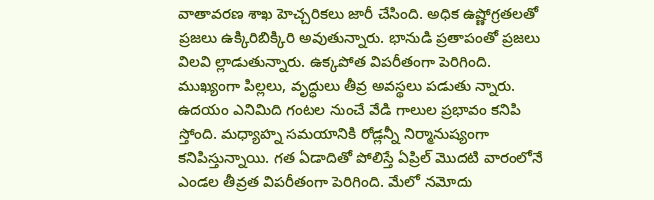వాతావరణ శాఖ హెచ్చరికలు జారీ చేసింది. అధిక ఉష్ణోగ్రతలతో ప్రజలు ఉక్కిరిబిక్కిరి అవుతున్నారు. భానుడి ప్రతాపంతో ప్రజలు విలవి ల్లాడుతున్నారు. ఉక్కపోత విపరీతంగా పెరిగింది. ముఖ్యంగా పిల్లలు, వృద్ధులు తీవ్ర అవస్థలు పడుతు న్నారు. ఉదయం ఎనిమిది గంటల నుంచే వేడి గాలుల ప్రభావం కనిపి స్తోంది. మధ్యాహ్న సమయానికి రోడ్లన్నీ నిర్మానుష్యంగా కనిపిస్తున్నాయి. గత ఏడాదితో పోలిస్తే ఏప్రిల్‌ మొదటి వారంలోనే ఎండల తీవ్రత విపరీతంగా పెరిగింది. మేలో నమోదు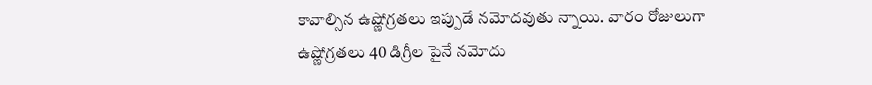కావాల్సిన ఉష్ణోగ్రతలు ఇప్పుడే నమోదవుతు న్నాయి. వారం రోజులుగా ఉష్ణోగ్రతలు 40 డిగ్రీల పైనే నమోదు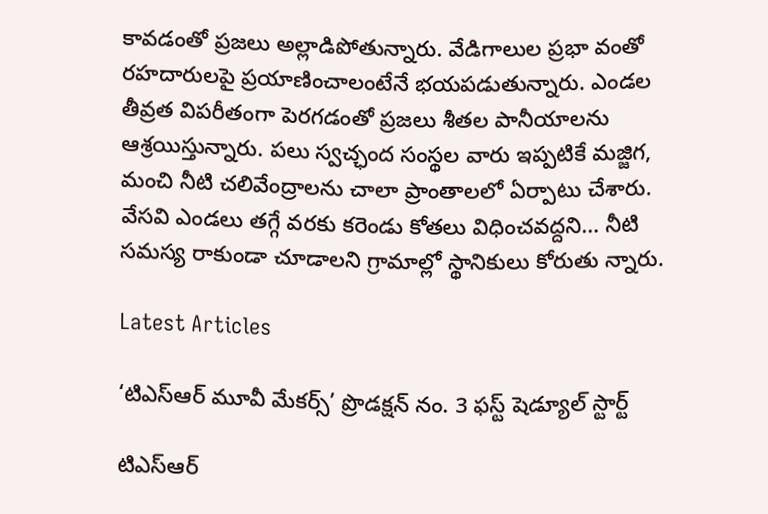కావడంతో ప్రజలు అల్లాడిపోతున్నారు. వేడిగాలుల ప్రభా వంతో రహదారులపై ప్రయాణించాలంటేనే భయపడుతున్నారు. ఎండల తీవ్రత విపరీతంగా పెరగడంతో ప్రజలు శీతల పానీయాలను ఆశ్రయిస్తున్నారు. పలు స్వచ్ఛంద సంస్థల వారు ఇప్పటికే మజ్జిగ, మంచి నీటి చలివేంద్రాలను చాలా ప్రాంతాలలో ఏర్పాటు చేశారు. వేసవి ఎండలు తగ్గే వరకు కరెండు కోతలు విధించవద్దని… నీటి సమస్య రాకుండా చూడాలని గ్రామాల్లో స్థానికులు కోరుతు న్నారు.

Latest Articles

‘టిఎస్ఆర్ మూవీ మేకర్స్’ ప్రొడక్షన్ నం. 3 ఫస్ట్ షెడ్యూల్ స్టార్ట్

టిఎస్ఆర్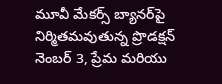మూవీ మేకర్స్ బ్యానర్‌పై నిర్మితమవుతున్న ప్రొడక్షన్ నెంబర్ 3, ప్రేమ మరియు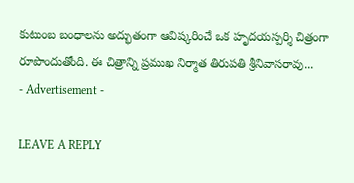కుటుంబ బంధాలను అద్భుతంగా ఆవిష్కరించే ఒక హృదయస్పర్శి చిత్రంగా రూపొందుతోంది. ఈ చిత్రాన్ని ప్రముఖ నిర్మాత తిరుపతి శ్రీనివాసరావు...
- Advertisement -

LEAVE A REPLY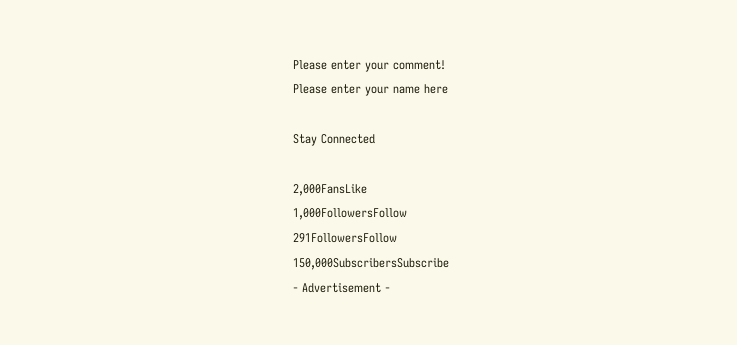Please enter your comment!
Please enter your name here

Stay Connected

2,000FansLike
1,000FollowersFollow
291FollowersFollow
150,000SubscribersSubscribe
- Advertisement -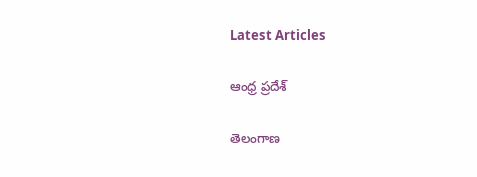Latest Articles

ఆంధ్ర ప్రదేశ్

తెలంగాణ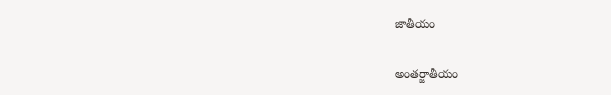జాతీయం

అంతర్జాతీయం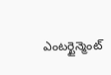ఎంటర్టైన్మెంట్